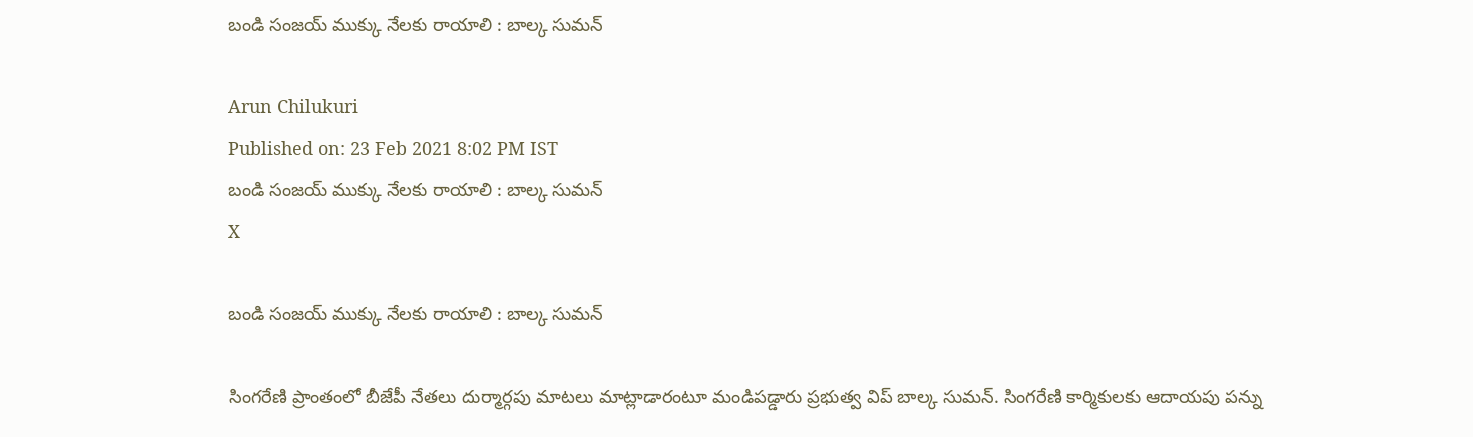బండి సంజయ్ ముక్కు నేలకు రాయాలి : బాల్క సుమన్

Arun Chilukuri
Published on: 23 Feb 2021 8:02 PM IST
బండి సంజయ్ ముక్కు నేలకు రాయాలి : బాల్క సుమన్
X

బండి సంజయ్ ముక్కు నేలకు రాయాలి : బాల్క సుమన్

సింగరేణి ప్రాంతంలో బీజేపీ నేతలు దుర్మార్గపు మాటలు మాట్లాడారంటూ మండిపడ్డారు ప్రభుత్వ విప్ బాల్క సుమన్. సింగరేణి కార్మికులకు ఆదాయపు పన్ను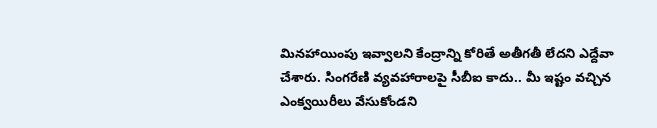మినహాయింపు ఇవ్వాలని కేంద్రాన్ని కోరితే అతీగతీ లేదని ఎద్దేవా చేశారు. సింగరేణి వ్యవహారాలపై సీబీఐ కాదు.. మీ ఇష్టం వచ్చిన ఎంక్వయిరీలు వేసుకోండని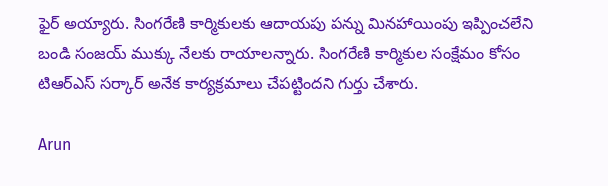ఫైర్ అయ్యారు. సింగరేణి కార్మికులకు ఆదాయపు పన్ను మినహాయింపు ఇప్పించలేని బండి సంజయ్ ముక్కు నేలకు రాయాలన్నారు. సింగరేణి కార్మికుల సంక్షేమం కోసం టిఆర్ఎస్ సర్కార్ అనేక కార్యక్రమాలు చేపట్టిందని గుర్తు చేశారు.

Arun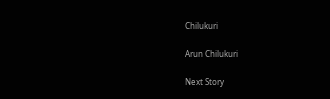Chilukuri

Arun Chilukuri

Next Story